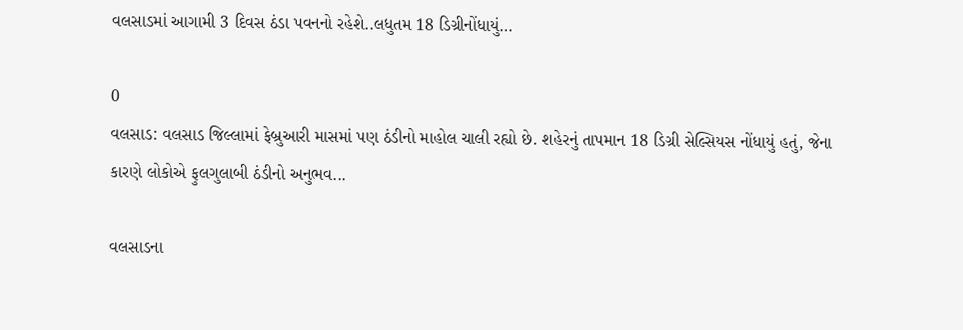વલસાડમાં આગામી 3 દિવસ ઠંડા પવનનો રહેશે..લધુતમ 18 ડિગ્રીનોંધાયું…

0
વલસાડ: વલસાડ જિલ્લામાં ફેબ્રુઆરી માસમાં પણ ઠંડીનો માહોલ ચાલી રહ્યો છે. શહેરનું તાપમાન 18 ડિગ્રી સેલ્સિયસ નોંધાયું હતું, જેના કારણે લોકોએ ફુલગુલાબી ઠંડીનો અનુભવ...

વલસાડના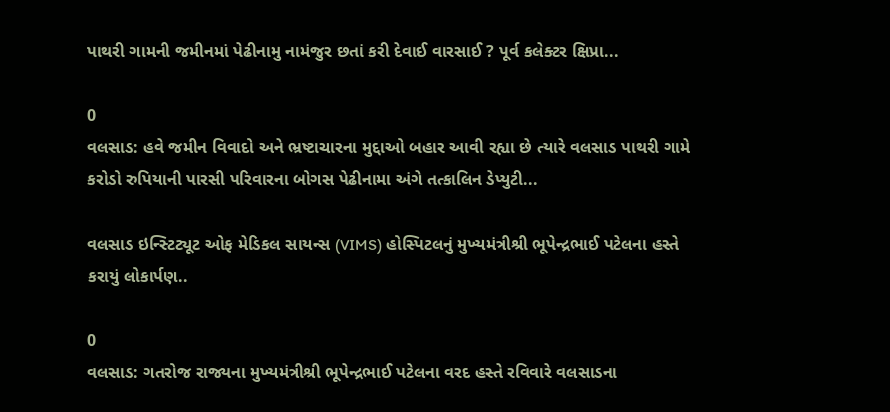પાથરી ગામની જમીનમાં પેઢીનામુ નામંજુર છતાં કરી દેવાઈ વારસાઈ ? પૂર્વ કલેક્ટર ક્ષિપ્રા...

0
વલસાડ: હવે જમીન વિવાદો અને ભ્રષ્ટાચારના મુદ્દાઓ બહાર આવી રહ્યા છે ત્યારે વલસાડ પાથરી ગામે કરોડો રુપિયાની પારસી પરિવારના બોગસ પેઢીનામા અંગે તત્કાલિન ડેપ્યુટી...

વલસાડ ઇન્સ્ટિટ્યૂટ ઓફ મેડિકલ સાયન્સ (VIMS) હોસ્પિટલનું મુખ્યમંત્રીશ્રી ભૂપેન્દ્રભાઈ પટેલના હસ્તે કરાયું લોકાર્પણ..

0
વલસાડ: ગતરોજ રાજ્યના મુખ્યમંત્રીશ્રી ભૂપેન્દ્રભાઈ પટેલના વરદ હસ્તે રવિવારે વલસાડના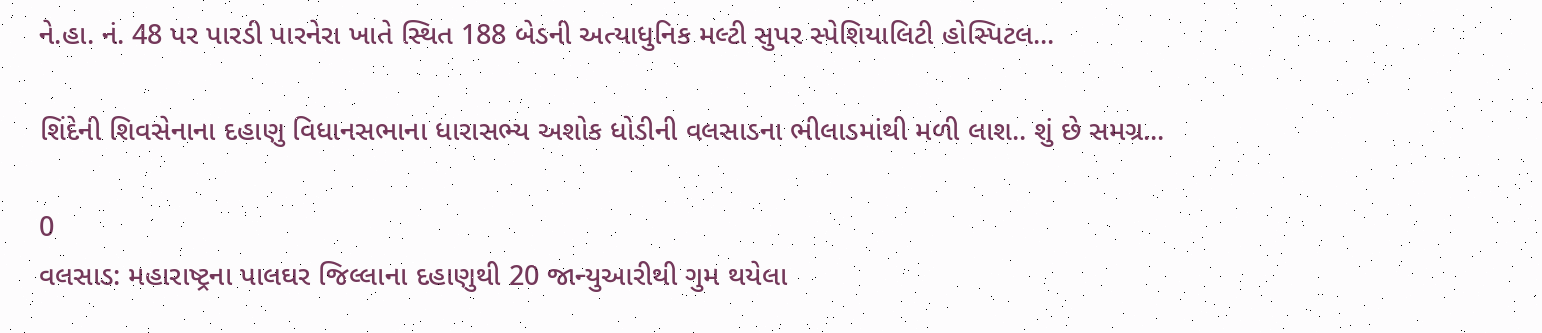ને.હા. નં. 48 પર પારડી પારનેરા ખાતે સ્થિત 188 બેડની અત્યાધુનિક મલ્ટી સુપર સ્પેશિયાલિટી હોસ્પિટલ...

શિંદેની શિવસેનાના દહાણુ વિધાનસભાના ધારાસભ્ય અશોક ધોડીની વલસાડના ભીલાડમાંથી મળી લાશ.. શું છે સમગ્ર...

0
વલસાડ: મહારાષ્ટ્રના પાલઘર જિલ્લાના દહાણુથી 20 જાન્યુઆરીથી ગુમ થયેલા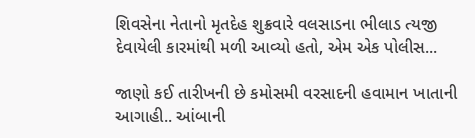શિવસેના નેતાનો મૃતદેહ શુક્રવારે વલસાડના ભીલાડ ત્યજી દેવાયેલી કારમાંથી મળી આવ્યો હતો, એમ એક પોલીસ...

જાણો કઈ તારીખની છે કમોસમી વરસાદની હવામાન ખાતાની આગાહી.. આંબાની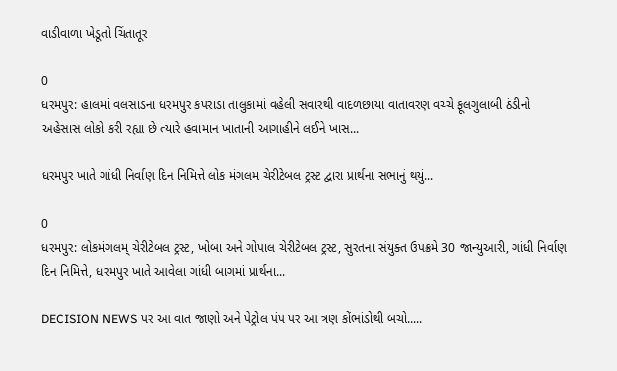વાડીવાળા ખેડૂતો ચિંતાતૂર

0
ધરમપુર: હાલમાં વલસાડના ધરમપુર કપરાડા તાલુકામાં વહેલી સવારથી વાદળછાયા વાતાવરણ વચ્ચે ફૂલગુલાબી ઠંડીનો અહેસાસ લોકો કરી રહ્યા છે ત્યારે હવામાન ખાતાની આગાહીને લઈને ખાસ...

ધરમપુર ખાતે ગાંધી નિર્વાણ દિન નિમિત્તે લોક મંગલમ ચેરીટેબલ ટ્રસ્ટ દ્વારા પ્રાર્થના સભાનું થયું...

0
ધરમપુર: લોકમંગલમ્ ચેરીટેબલ ટ્રસ્ટ, ખોબા અને ગોપાલ ચેરીટેબલ ટ્રસ્ટ, સુરતના સંયુક્ત ઉપક્રમે 30 જાન્યુઆરી, ગાંધી નિર્વાણ દિન નિમિત્તે, ધરમપુર ખાતે આવેલા ગાંધી બાગમાં પ્રાર્થના...

DECISION NEWS પર આ વાત જાણો અને પેટ્રોલ પંપ પર આ ત્રણ કોંભાંડોથી બચો.....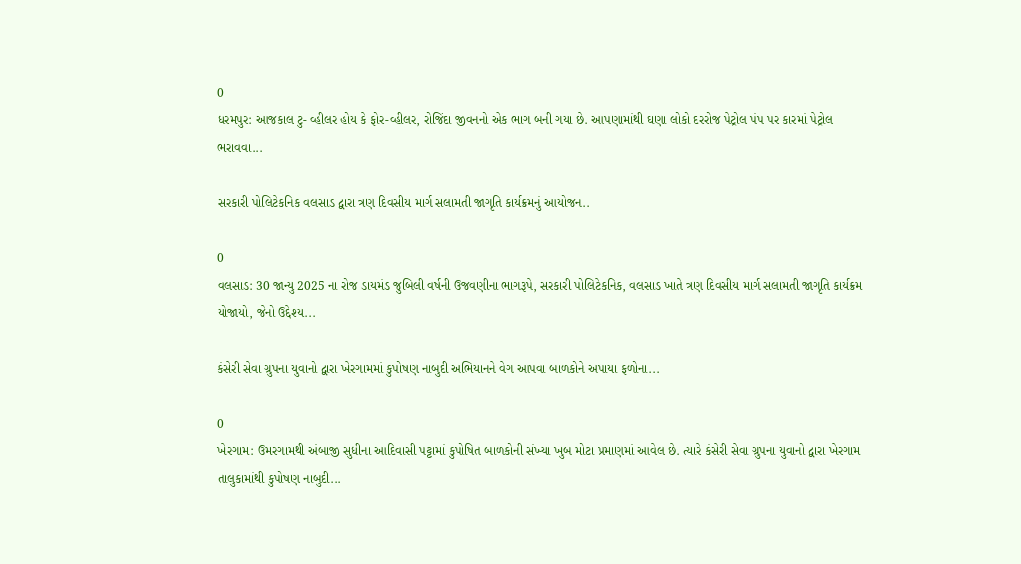0
ધરમપુર: આજકાલ ટુ- વ્હીલર હોય કે ફોર-વ્હીલર, રોજિંદા જીવનનો એક ભાગ બની ગયા છે. આપણામાંથી ઘણા લોકો દરરોજ પેટ્રોલ પંપ પર કારમાં પેટ્રોલ ભરાવવા...

સરકારી પોલિટેકનિક વલસાડ દ્વારા ત્રણ દિવસીય માર્ગ સલામતી જાગૃતિ કાર્યક્રમનું આયોજન..

0
વલસાડ: 30 જાન્યુ 2025 ના રોજ ડાયમંડ જુબિલી વર્ષની ઉજવણીના ભાગરૂપે, સરકારી પોલિટેકનિક, વલસાડ ખાતે ત્રણ દિવસીય માર્ગ સલામતી જાગૃતિ કાર્યક્રમ યોજાયો, જેનો ઉદ્દેશ્ય...

કંસેરી સેવા ગ્રુપના યુવાનો દ્વારા ખેરગામમાં કુપોષણ નાબુદી અભિયાનને વેગ આપવા બાળકોને અપાયા ફળોના...

0
ખેરગામ: ઉમરગામથી અંબાજી સુધીના આદિવાસી પટ્ટામાં કુપોષિત બાળકોની સંખ્યા ખુબ મોટા પ્રમાણમાં આવેલ છે. ત્યારે કંસેરી સેવા ગ્રુપના યુવાનો દ્વારા ખેરગામ તાલુકામાંથી કુપોષણ નાબુદી...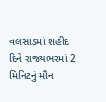વલસાડમાં શહીદ દિને રાજ્યભરમાં 2 મિનિટનું મૌન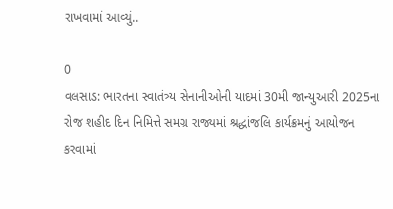રાખવામાં આવ્યું..

0
વલસાડ: ભારતના સ્વાતંત્ર્ય સેનાનીઓની યાદમાં 30મી જાન્યુઆરી 2025ના રોજ શહીદ દિન નિમિત્તે સમગ્ર રાજ્યમાં શ્રદ્ધાંજલિ કાર્યક્રમનું આયોજન કરવામાં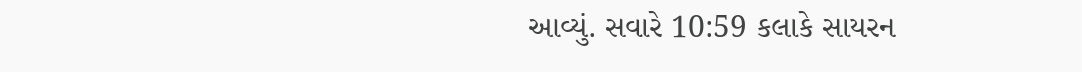આવ્યું. સવારે 10:59 કલાકે સાયરન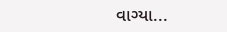વાગ્યા...